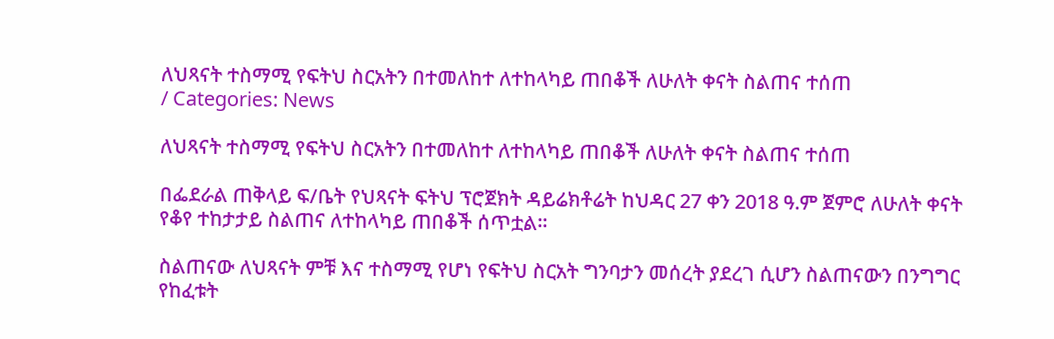ለህጻናት ተስማሚ የፍትህ ስርአትን በተመለከተ ለተከላካይ ጠበቆች ለሁለት ቀናት ስልጠና ተሰጠ
/ Categories: News

ለህጻናት ተስማሚ የፍትህ ስርአትን በተመለከተ ለተከላካይ ጠበቆች ለሁለት ቀናት ስልጠና ተሰጠ

በፌደራል ጠቅላይ ፍ/ቤት የህጻናት ፍትህ ፕሮጀክት ዳይሬክቶሬት ከህዳር 27 ቀን 2018 ዓ.ም ጀምሮ ለሁለት ቀናት የቆየ ተከታታይ ስልጠና ለተከላካይ ጠበቆች ሰጥቷል፡፡

ስልጠናው ለህጻናት ምቹ እና ተስማሚ የሆነ የፍትህ ስርአት ግንባታን መሰረት ያደረገ ሲሆን ስልጠናውን በንግግር የከፈቱት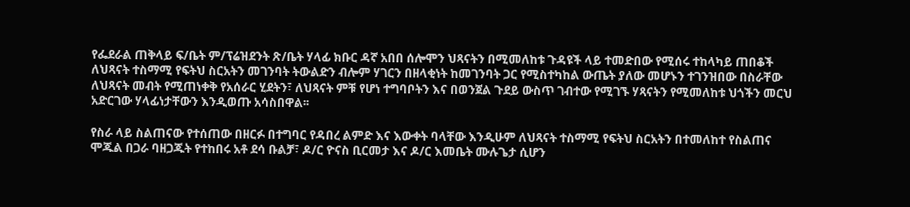የፌደራል ጠቅላይ ፍ/ቤት ም/ፕሬዝደንት ጽ/ቤት ሃላፊ ክቡር ዳኛ አበበ ሰሎሞን ህጻናትን በሚመለከቱ ጉዳዩች ላይ ተመድበው የሚሰሩ ተከላካይ ጠበቆች ለህጻናት ተስማሚ የፍትህ ስርአትን መገንባት ትውልድን ብሎም ሃገርን በዘላቂነት ከመገንባት ጋር የሚስተካከል ውጤት ያለው መሆኑን ተገንዝበው በስራቸው ለህጻናት መብት የሚጠነቀቅ የአሰራር ሂደትን፣ ለህጻናት ምቹ የሆነ ተግባቦትን እና በወንጀል ጉደይ ውስጥ ገብተው የሚገኙ ሃጻናትን የሚመለከቱ ህጎችን መርህ አድርገው ሃላፊነታቸውን እንዲወጡ አሳስበዋል፡፡

የስራ ላይ ስልጠናው የተሰጠው በዘርፉ በተግባር የዳበረ ልምድ እና እውቀት ባላቸው እንዲሁም ለህጻናት ተስማሚ የፍትህ ስርአትን በተመለከተ የስልጠና ሞጁል በጋራ ባዘጋጁት የተከበሩ አቶ ደሳ ቡልቻ፣ ዶ/ር ዮናስ ቢርመታ እና ዶ/ር እመቤት ሙሉጌታ ሲሆን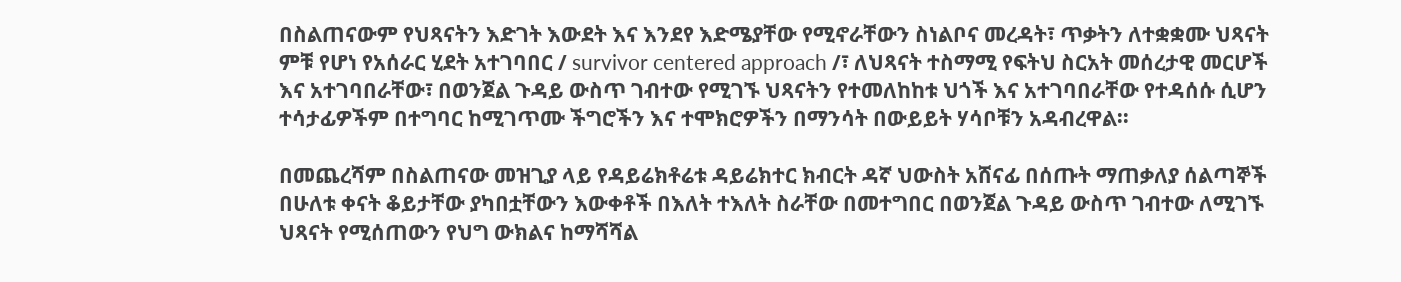በስልጠናውም የህጻናትን እድገት እውደት እና እንደየ እድሜያቸው የሚኖራቸውን ስነልቦና መረዳት፣ ጥቃትን ለተቋቋሙ ህጻናት ምቹ የሆነ የአሰራር ሂደት አተገባበር / survivor centered approach /፣ ለህጻናት ተስማሚ የፍትህ ስርአት መሰረታዊ መርሆች እና አተገባበራቸው፣ በወንጀል ጉዳይ ውስጥ ገብተው የሚገኙ ህጻናትን የተመለከከቱ ህጎች እና አተገባበራቸው የተዳሰሱ ሲሆን ተሳታፊዎችም በተግባር ከሚገጥሙ ችግሮችን እና ተሞክሮዎችን በማንሳት በውይይት ሃሳቦቹን አዳብረዋል፡፡

በመጨረሻም በስልጠናው መዝጊያ ላይ የዳይሬክቶሬቱ ዳይሬክተር ክብርት ዳኛ ህውስት አሸናፊ በሰጡት ማጠቃለያ ሰልጣኞች በሁለቱ ቀናት ቆይታቸው ያካበቷቸውን እውቀቶች በእለት ተእለት ስራቸው በመተግበር በወንጀል ጉዳይ ውስጥ ገብተው ለሚገኙ ህጻናት የሚሰጠውን የህግ ውክልና ከማሻሻል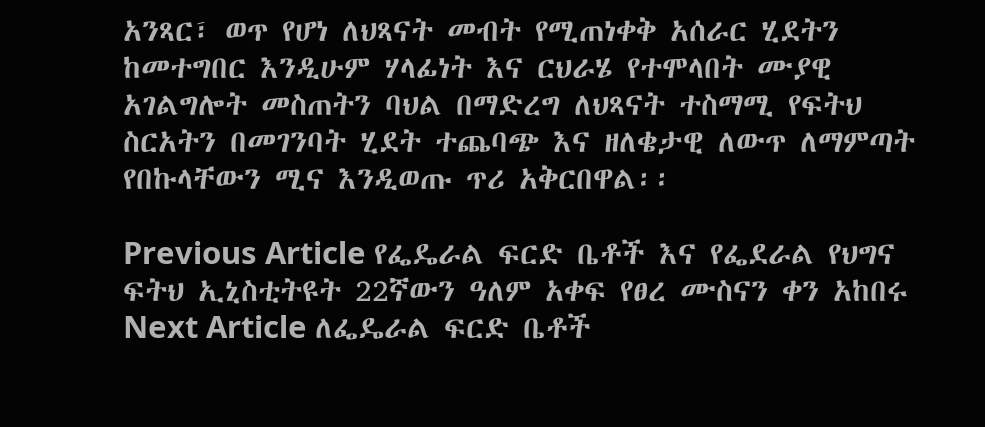አንጻር፣ ወጥ የሆነ ለህጻናት መብት የሚጠነቀቅ አሰራር ሂደትን ከመተግበር እንዲሁም ሃላፊነት እና ርህራሄ የተሞላበት ሙያዊ አገልግሎት መስጠትን ባህል በማድረግ ለህጻናት ተስማሚ የፍትህ ስርአትን በመገንባት ሂደት ተጨባጭ እና ዘለቄታዊ ለውጥ ለማምጣት የበኩላቸውን ሚና እንዲወጡ ጥሪ አቅርበዋል፡፡

Previous Article የፌዴራል ፍርድ ቤቶች እና የፌደራል የህግና ፍትህ ኢኒስቲትዩት 22ኛውን ዓለም አቀፍ የፀረ ሙስናን ቀን አከበሩ
Next Article ለፌዴራል ፍርድ ቤቶች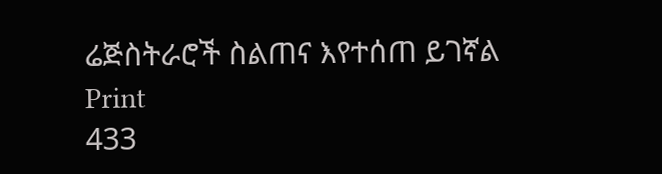ሬጅስትራሮች ስልጠና እየተሰጠ ይገኛል
Print
433